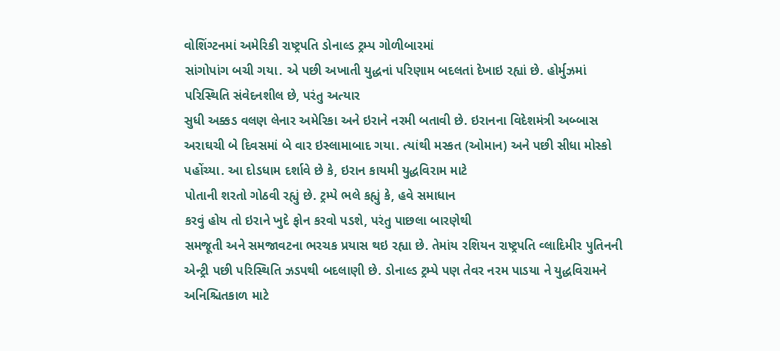વોશિંગ્ટનમાં અમેરિકી રાષ્ટ્રપતિ ડોનાલ્ડ ટ્રમ્પ ગોળીબારમાં
સાંગોપાંગ બચી ગયા. એ પછી અખાતી યુદ્ધનાં પરિણામ બદલતાં દેખાઇ રહ્યાં છે. હોર્મુઝમાં
પરિસ્થિતિ સંવેદનશીલ છે, પરંતુ અત્યાર
સુધી અક્કડ વલણ લેનાર અમેરિકા અને ઇરાને નરમી બતાવી છે. ઇરાનના વિદેશમંત્રી અબ્બાસ
અરાઘચી બે દિવસમાં બે વાર ઇસ્લામાબાદ ગયા. ત્યાંથી મસ્કત (ઓમાન) અને પછી સીધા મોસ્કો
પહોંચ્યા. આ દોડધામ દર્શાવે છે કે, ઇરાન કાયમી યુદ્ધવિરામ માટે
પોતાની શરતો ગોઠવી રહ્યું છે. ટ્રમ્પે ભલે કહ્યું કે, હવે સમાધાન
કરવું હોય તો ઇરાને ખુદે ફોન કરવો પડશે, પરંતુ પાછલા બારણેથી
સમજૂતી અને સમજાવટના ભરચક પ્રયાસ થઇ રહ્યા છે. તેમાંય રશિયન રાષ્ટ્રપતિ વ્લાદિમીર પુતિનની
એન્ટ્રી પછી પરિસ્થિતિ ઝડપથી બદલાણી છે. ડોનાલ્ડ ટ્રમ્પે પણ તેવર નરમ પાડયા ને યુદ્ધવિરામને
અનિશ્ચિતકાળ માટે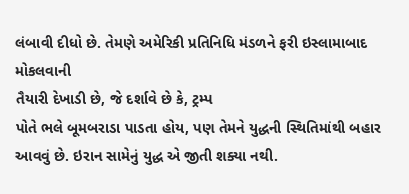લંબાવી દીધો છે. તેમણે અમેરિકી પ્રતિનિધિ મંડળને ફરી ઇસ્લામાબાદ મોકલવાની
તૈયારી દેખાડી છે, જે દર્શાવે છે કે, ટ્રમ્પ
પોતે ભલે બૂમબરાડા પાડતા હોય, પણ તેમને યુદ્ધની સ્થિતિમાંથી બહાર
આવવું છે. ઇરાન સામેનું યુદ્ધ એ જીતી શક્યા નથી.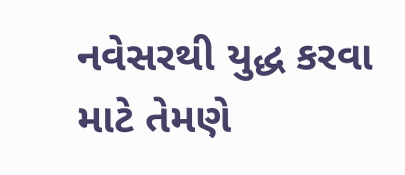નવેસરથી યુદ્ધ કરવા માટે તેમણે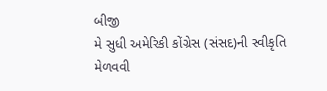બીજી
મે સુધી અમેરિકી કોંગ્રેસ (સંસદ)ની સ્વીકૃતિ મેળવવી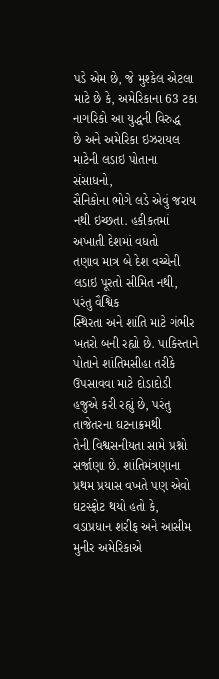પડે એમ છે, જે મુશ્કેલ એટલા માટે છે કે, અમેરિકાના 63 ટકા નાગરિકો આ યુદ્ધની વિરુદ્ધ
છે અને અમેરિકા ઇઝરાયલ માટેની લડાઇ પોતાના સંસાધનો,
સૈનિકોના ભોગે લડે એવું જરાય નથી ઇચ્છતા. હકીકતમાં અખાતી દેશમાં વધતો
તણાવ માત્ર બે દેશ વચ્ચેની લડાઇ પૂરતો સીમિત નથી, પરંતુ વૈશ્વિક
સ્થિરતા અને શાંતિ માટે ગંભીર ખતરો બની રહ્યો છે. પાકિસ્તાને પોતાને શાંતિમસીહા તરીકે
ઉપસાવવા માટે દોડાદોડી હજુએ કરી રહ્યું છે, પરંતુ તાજેતરના ઘટનાક્રમથી
તેની વિશ્વસનીયતા સામે પ્રશ્નો સર્જાણા છે. શાંતિમંત્રણાના પ્રથમ પ્રયાસ વખતે પણ એવો
ઘટસ્ફોટ થયો હતો કે, વડાપ્રધાન શરીફ અને આસીમ મુનીર અમેરિકાએ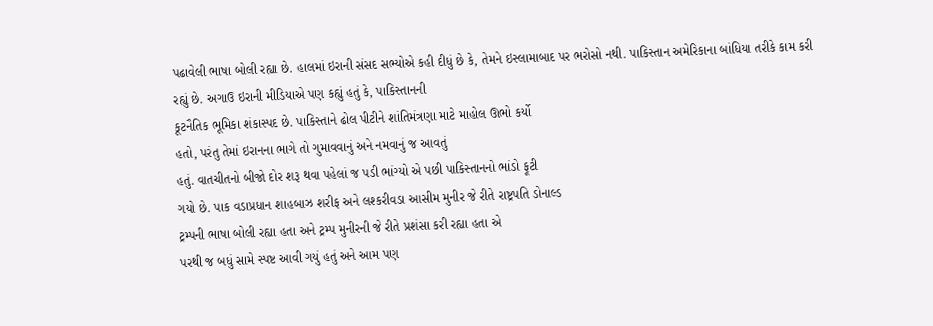પઢાવેલી ભાષા બોલી રહ્યા છે. હાલમાં ઇરાની સંસદ સભ્યોએ કહી દીધું છે કે, તેમને ઇસ્લામાબાદ પર ભરોસો નથી. પાકિસ્તાન અમેરિકાના બાંધિયા તરીકે કામ કરી
રહ્યું છે. અગાઉ ઇરાની મીડિયાએ પણ કહ્યું હતું કે, પાકિસ્તાનની
કૂટનૈતિક ભૂમિકા શંકાસ્પદ છે. પાકિસ્તાને ઢોલ પીટીને શાંતિમંત્રણા માટે માહોલ ઊભો કર્યો
હતો, પરંતુ તેમાં ઇરાનના ભાગે તો ગુમાવવાનું અને નમવાનું જ આવતું
હતું. વાતચીતનો બીજો દોર શરૂ થવા પહેલાં જ પડી ભાંગ્યો એ પછી પાકિસ્તાનનો ભાંડો ફૂટી
ગયો છે. પાક વડાપ્રધાન શાહબાઝ શરીફ અને લશ્કરીવડા આસીમ મુનીર જે રીતે રાષ્ટ્રપતિ ડોનાલ્ડ
ટ્રમ્પની ભાષા બોલી રહ્યા હતા અને ટ્રમ્પ મુનીરની જે રીતે પ્રશંસા કરી રહ્યા હતા એ
પરથી જ બધું સામે સ્પષ્ટ આવી ગયું હતું અને આમ પણ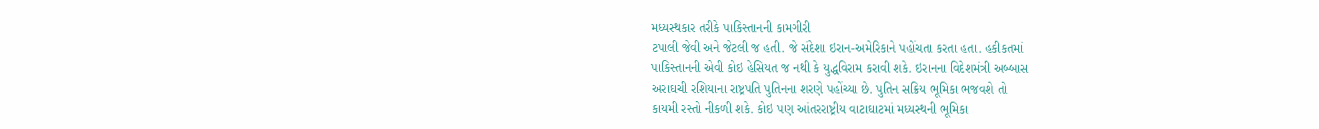મધ્યસ્થકાર તરીકે પાકિસ્તાનની કામગીરી
ટપાલી જેવી અને જેટલી જ હતી. જે સંદેશા ઇરાન-અમેરિકાને પહોંચતા કરતા હતા. હકીકતમાં
પાકિસ્તાનની એવી કોઇ હેસિયત જ નથી કે યુદ્ધવિરામ કરાવી શકે. ઇરાનના વિદેશમંત્રી અબ્બાસ
અરાઘચી રશિયાના રાષ્ટ્રપતિ પુતિનના શરણે પહોંચ્યા છે. પુતિન સક્રિય ભૂમિકા ભજવશે તો
કાયમી રસ્તો નીકળી શકે. કોઇ પણ આંતરરાષ્ટ્રીય વાટાઘાટમાં મધ્યસ્થની ભૂમિકા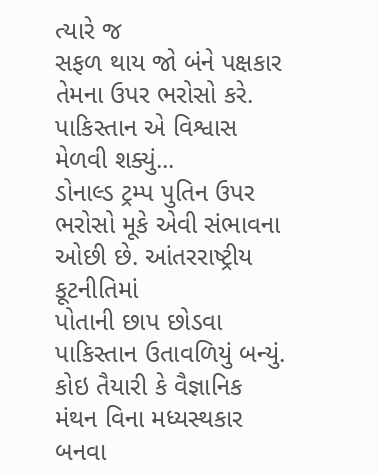ત્યારે જ
સફળ થાય જો બંને પક્ષકાર તેમના ઉપર ભરોસો કરે. પાકિસ્તાન એ વિશ્વાસ મેળવી શક્યું...
ડોનાલ્ડ ટ્રમ્પ પુતિન ઉપર ભરોસો મૂકે એવી સંભાવના ઓછી છે. આંતરરાષ્ટ્રીય કૂટનીતિમાં
પોતાની છાપ છોડવા પાકિસ્તાન ઉતાવળિયું બન્યું. કોઇ તૈયારી કે વૈજ્ઞાનિક મંથન વિના મધ્યસ્થકાર
બનવા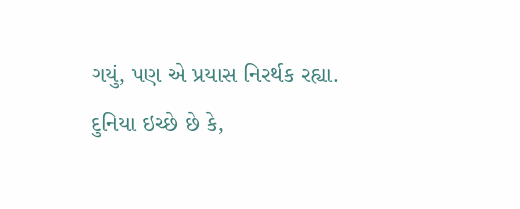ગયું, પણ એ પ્રયાસ નિરર્થક રહ્યા. દુનિયા ઇચ્છે છે કે,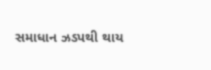સમાધાન ઝડપથી થાય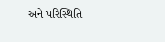અને પરિસ્થિતિ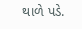થાળે પડે.